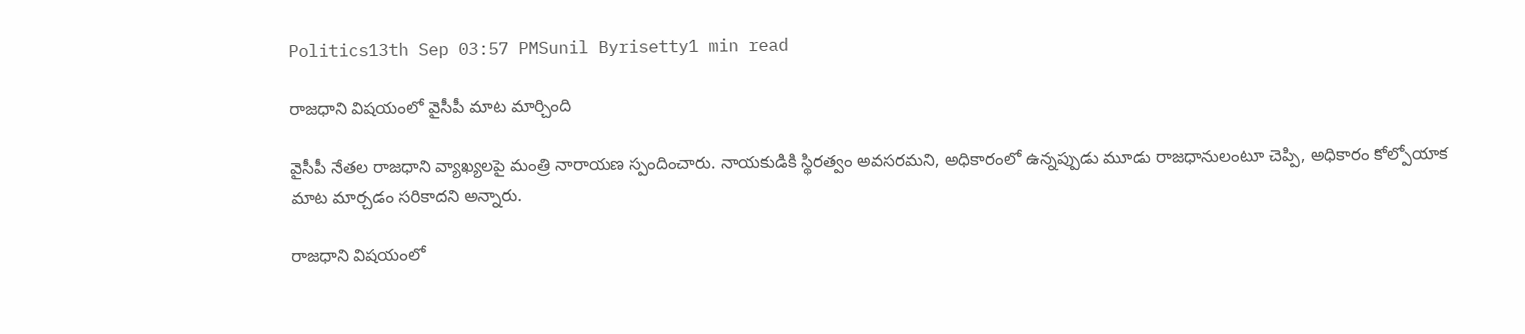Politics13th Sep 03:57 PMSunil Byrisetty1 min read

రాజధాని విషయంలో వైసీపీ మాట మార్చింది

వైసీపీ నేతల రాజధాని వ్యాఖ్యలపై మంత్రి నారాయణ స్పందించారు. నాయకుడికి స్థిరత్వం అవసరమని, అధికారంలో ఉన్నప్పుడు మూడు రాజధానులంటూ చెప్పి, అధికారం కోల్పోయాక మాట మార్చడం సరికాదని అన్నారు.

రాజధాని విషయంలో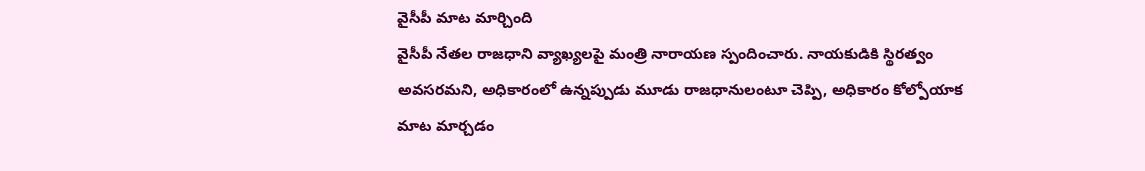వైసీపీ మాట మార్చింది
వైసీపీ నేతల రాజధాని వ్యాఖ్యలపై మంత్రి నారాయణ స్పందించారు. నాయకుడికి స్థిరత్వం అవసరమని, అధికారంలో ఉన్నప్పుడు మూడు రాజధానులంటూ చెప్పి, అధికారం కోల్పోయాక మాట మార్చడం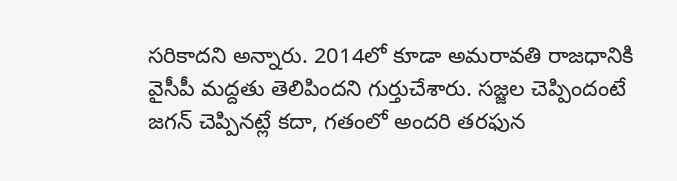సరికాదని అన్నారు. 2014లో కూడా అమరావతి రాజధానికి వైసీపీ మద్దతు తెలిపిందని గుర్తుచేశారు. సజ్జల చెప్పిందంటే జగన్ చెప్పినట్లే కదా, గతంలో అందరి తరఫున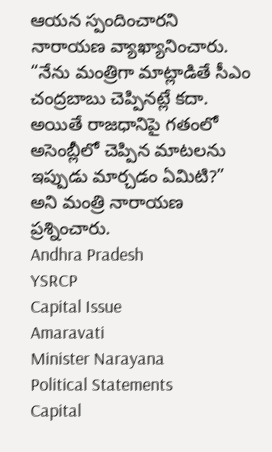ఆయన స్పందించారని నారాయణ వ్యాఖ్యానించారు. “నేను మంత్రిగా మాట్లాడితే సీఎం చంద్రబాబు చెప్పినట్లే కదా. అయితే రాజధానిపై గతంలో అసెంబ్లీలో చెప్పిన మాటలను ఇప్పుడు మార్చడం ఏమిటి?” అని మంత్రి నారాయణ ప్రశ్నించారు.
Andhra Pradesh
YSRCP
Capital Issue
Amaravati
Minister Narayana
Political Statements
Capital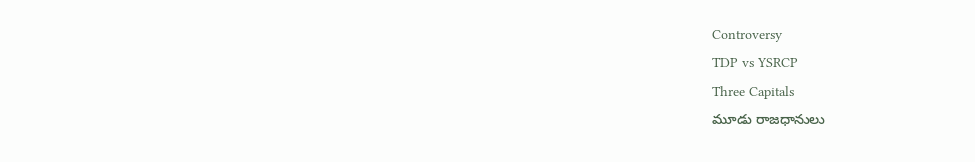Controversy
TDP vs YSRCP
Three Capitals
మూడు రాజధానులు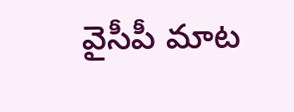వైసీపీ మాట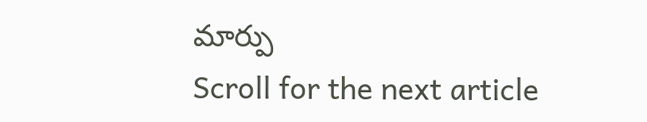మార్పు
Scroll for the next article